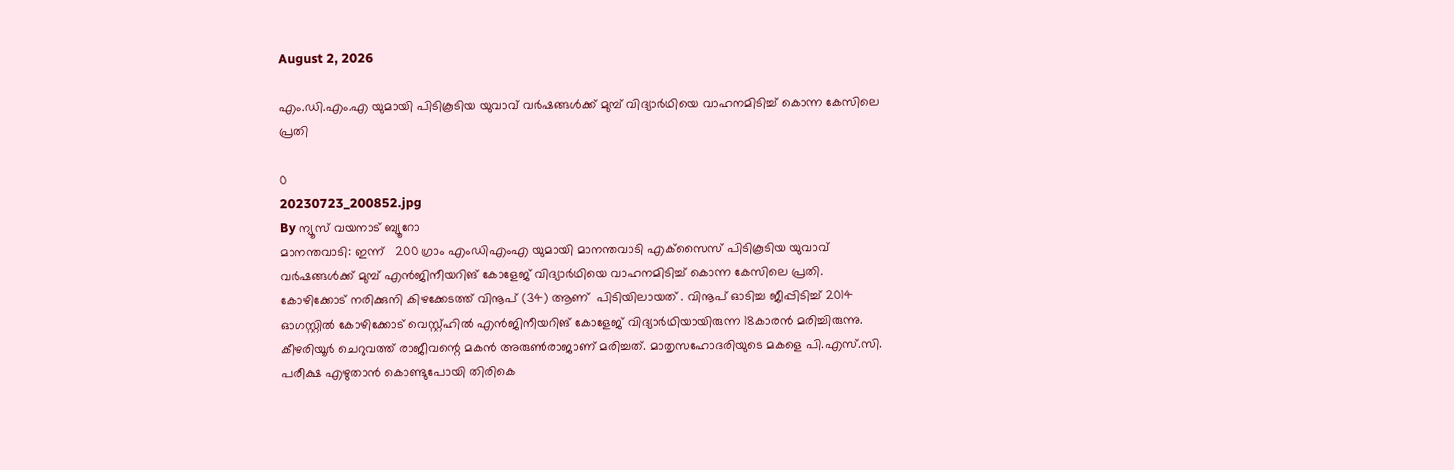August 2, 2026

എം.ഡി.എം.എ യുമായി പിടികൂടിയ യുവാവ് വര്‍ഷങ്ങള്‍ക്ക് മുമ്പ് വിദ്യാര്‍ഥിയെ വാഹനമിടിച്ച് കൊന്ന കേസിലെ പ്രതി

0
20230723_200852.jpg
By ന്യൂസ് വയനാട് ബ്യൂറോ
മാനന്തവാടി: ഇന്ന്   200 ഗ്രാം എംഡിഎംഎ യുമായി മാനന്തവാടി എക്‌സൈസ് പിടികൂടിയ യുവാവ് വര്‍ഷങ്ങള്‍ക്ക് മുമ്പ് എന്‍ജിനീയറിങ് കോളേജ് വിദ്യാര്‍ഥിയെ വാഹനമിടിച്ച് കൊന്ന കേസിലെ പ്രതി. കോഴിക്കോട് നരിക്കുനി കിഴക്കേടത്ത് വിനൂപ് (34) ആണ്  പിടിയിലായത് . വിനൂപ് ഓടിച്ച ജീപ്പിടിച്ച് 2014 ഓഗസ്റ്റില്‍ കോഴിക്കോട് വെസ്റ്റ്ഹില്‍ എന്‍ജിനീയറിങ് കോളേജ് വിദ്യാര്‍ഥിയായിരുന്ന 18കാരന്‍ മരിച്ചിരുന്നു. കീഴരിയൂര്‍ ചെറുവത്ത് രാജീവന്റെ മകന്‍ അരുണ്‍രാജാണ് മരിച്ചത്. മാതൃസഹോദരിയുടെ മകളെ പി.എസ്.സി. പരീക്ഷ എഴുതാന്‍ കൊണ്ടുപോയി തിരികെ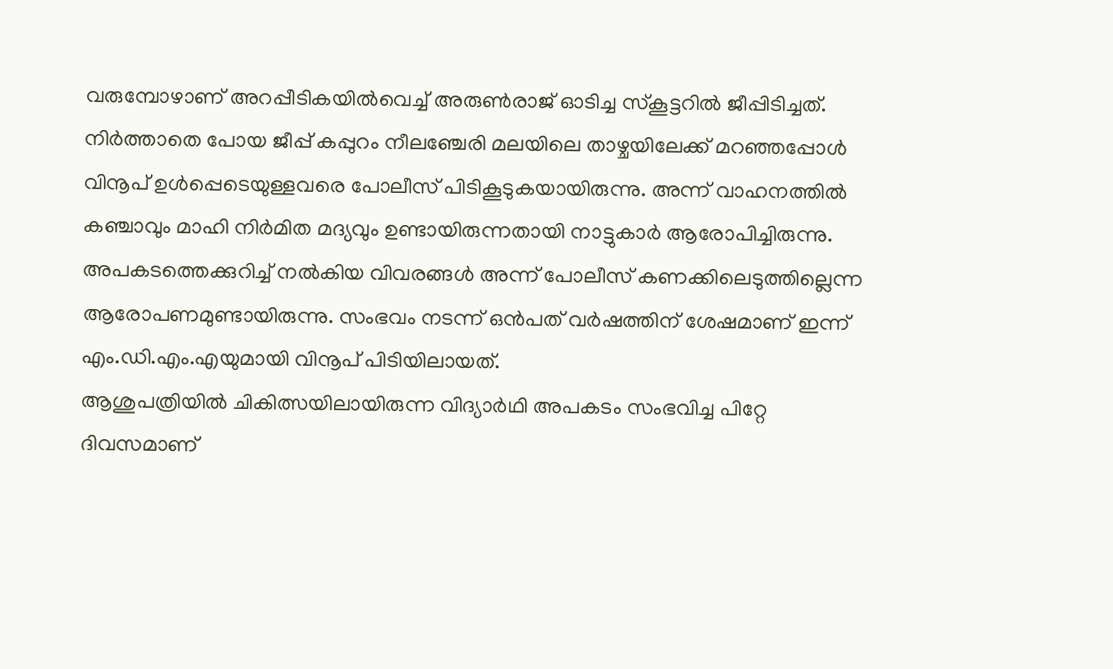വരുമ്പോഴാണ് അറപ്പീടികയില്‍വെച്ച് അരുണ്‍രാജ് ഓടിച്ച സ്‌കൂട്ടറില്‍ ജീപ്പിടിച്ചത്. നിര്‍ത്താതെ പോയ ജീപ്പ് കപ്പുറം നീലഞ്ചേരി മലയിലെ താഴ്ചയിലേക്ക് മറഞ്ഞപ്പോള്‍ വിനൂപ് ഉള്‍പ്പെടെയുള്ളവരെ പോലീസ് പിടികൂടുകയായിരുന്നു. അന്ന് വാഹനത്തില്‍ കഞ്ചാവും മാഹി നിര്‍മിത മദ്യവും ഉണ്ടായിരുന്നതായി നാട്ടുകാര്‍ ആരോപിച്ചിരുന്നു. അപകടത്തെക്കുറിച്ച് നല്‍കിയ വിവരങ്ങള്‍ അന്ന് പോലീസ് കണക്കിലെടുത്തില്ലെന്ന ആരോപണമുണ്ടായിരുന്നു. സംഭവം നടന്ന് ഒന്‍പത് വര്‍ഷത്തിന് ശേഷമാണ് ഇന്ന് എം.ഡി.എം.എയുമായി വിനൂപ് പിടിയിലായത്.
ആശുപത്രിയില്‍ ചികിത്സയിലായിരുന്ന വിദ്യാര്‍ഥി അപകടം സംഭവിച്ച പിറ്റേ ദിവസമാണ്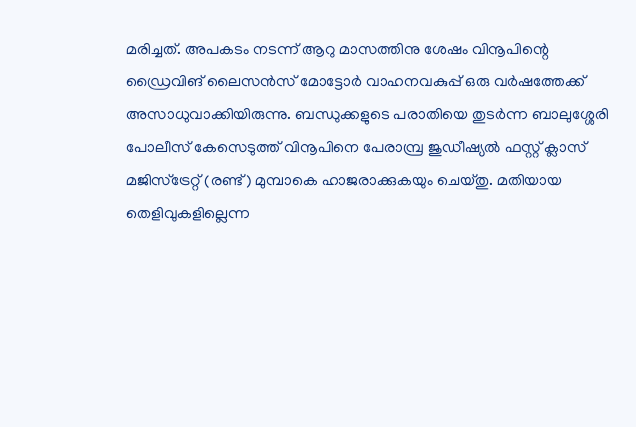മരിച്ചത്. അപകടം നടന്ന് ആറു മാസത്തിനു ശേഷം വിനൂപിന്റെ ഡ്രൈവിങ് ലൈസന്‍സ് മോട്ടോര്‍ വാഹനവകുപ്പ് ഒരു വര്‍ഷത്തേക്ക് അസാധുവാക്കിയിരുന്നു. ബന്ധുക്കളുടെ പരാതിയെ തുടര്‍ന്ന ബാലുശ്ശേരി പോലീസ് കേസെടുത്ത് വിനൂപിനെ പേരാമ്പ്ര ജുഡീഷ്യല്‍ ഫസ്റ്റ് ക്ലാസ് മജിസ്‌ട്രേറ്റ് (രണ്ട്) മുമ്പാകെ ഹാജരാക്കുകയും ചെയ്തു. മതിയായ തെളിവുകളില്ലെന്ന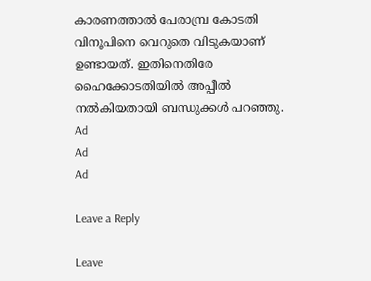കാരണത്താല്‍ പേരാമ്പ്ര കോടതി വിനൂപിനെ വെറുതെ വിടുകയാണ് ഉണ്ടായത്. ഇതിനെതിരേ ഹൈക്കോടതിയില്‍ അപ്പീല്‍ നല്‍കിയതായി ബന്ധുക്കള്‍ പറഞ്ഞു.
Ad
Ad
Ad

Leave a Reply

Leave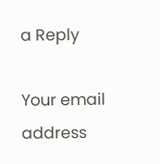a Reply

Your email address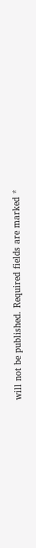will not be published. Required fields are marked *